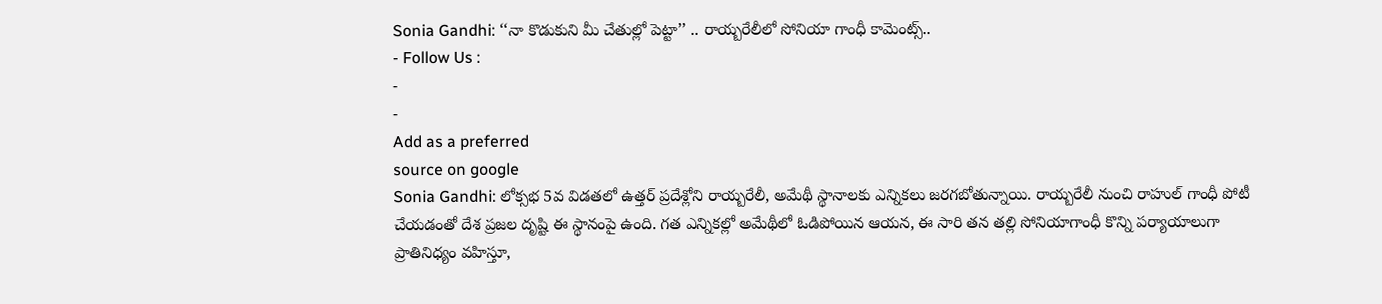Sonia Gandhi: ‘‘నా కొడుకుని మీ చేతుల్లో పెట్టా’’ .. రాయ్బరేలీలో సోనియా గాంధీ కామెంట్స్..
- Follow Us :
-
-
Add as a preferred
source on google
Sonia Gandhi: లోక్సభ 5వ విడతలో ఉత్తర్ ప్రదేశ్లోని రాయ్బరేలీ, అమేథీ స్థానాలకు ఎన్నికలు జరగబోతున్నాయి. రాయ్బరేలీ నుంచి రాహుల్ గాంధీ పోటీ చేయడంతో దేశ ప్రజల దృష్టి ఈ స్థానంపై ఉంది. గత ఎన్నికల్లో అమేథీలో ఓడిపోయిన ఆయన, ఈ సారి తన తల్లి సోనియాగాంధీ కొన్ని పర్యాయాలుగా ప్రాతినిధ్యం వహిస్తూ,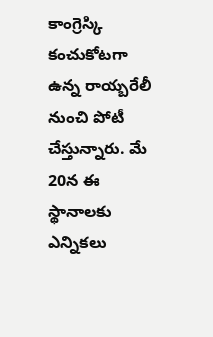కాంగ్రెస్కి కంచుకోటగా ఉన్న రాయ్బరేలీ నుంచి పోటీ చేస్తున్నారు. మే 20న ఈ స్థానాలకు ఎన్నికలు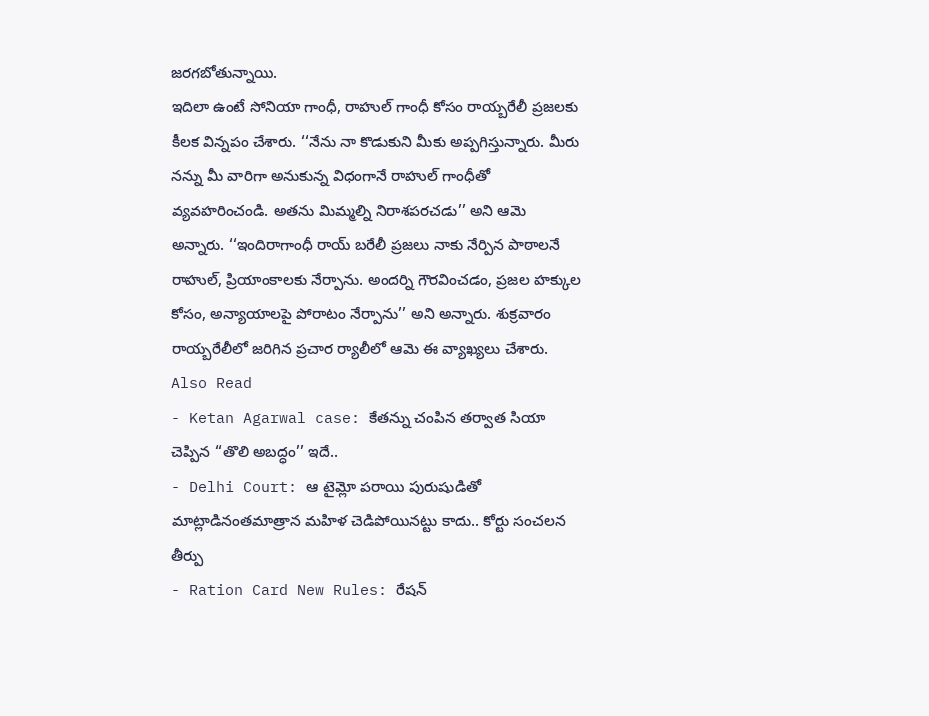జరగబోతున్నాయి.
ఇదిలా ఉంటే సోనియా గాంధీ, రాహుల్ గాంధీ కోసం రాయ్బరేలీ ప్రజలకు కీలక విన్నపం చేశారు. ‘‘నేను నా కొడుకుని మీకు అప్పగిస్తున్నారు. మీరు నన్ను మీ వారిగా అనుకున్న విధంగానే రాహుల్ గాంధీతో వ్యవహరించండి. అతను మిమ్మల్ని నిరాశపరచడు’’ అని ఆమె అన్నారు. ‘‘ఇందిరాగాంధీ రాయ్ బరేలీ ప్రజలు నాకు నేర్పిన పాఠాలనే రాహుల్, ప్రియాంకాలకు నేర్పాను. అందర్ని గౌరవించడం, ప్రజల హక్కుల కోసం, అన్యాయాలపై పోరాటం నేర్పాను’’ అని అన్నారు. శుక్రవారం రాయ్బరేలీలో జరిగిన ప్రచార ర్యాలీలో ఆమె ఈ వ్యాఖ్యలు చేశారు.
Also Read
- Ketan Agarwal case: కేతన్ను చంపిన తర్వాత సియా చెప్పిన ‘‘తొలి అబద్ధం’’ ఇదే..
- Delhi Court: ఆ టైమ్లో పరాయి పురుషుడితో మాట్లాడినంతమాత్రాన మహిళ చెడిపోయినట్టు కాదు.. కోర్టు సంచలన తీర్పు
- Ration Card New Rules: రేషన్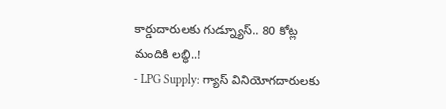కార్డుదారులకు గుడ్న్యూస్.. 80 కోట్ల మందికి లబ్ధి..!
- LPG Supply: గ్యాస్ వినియోగదారులకు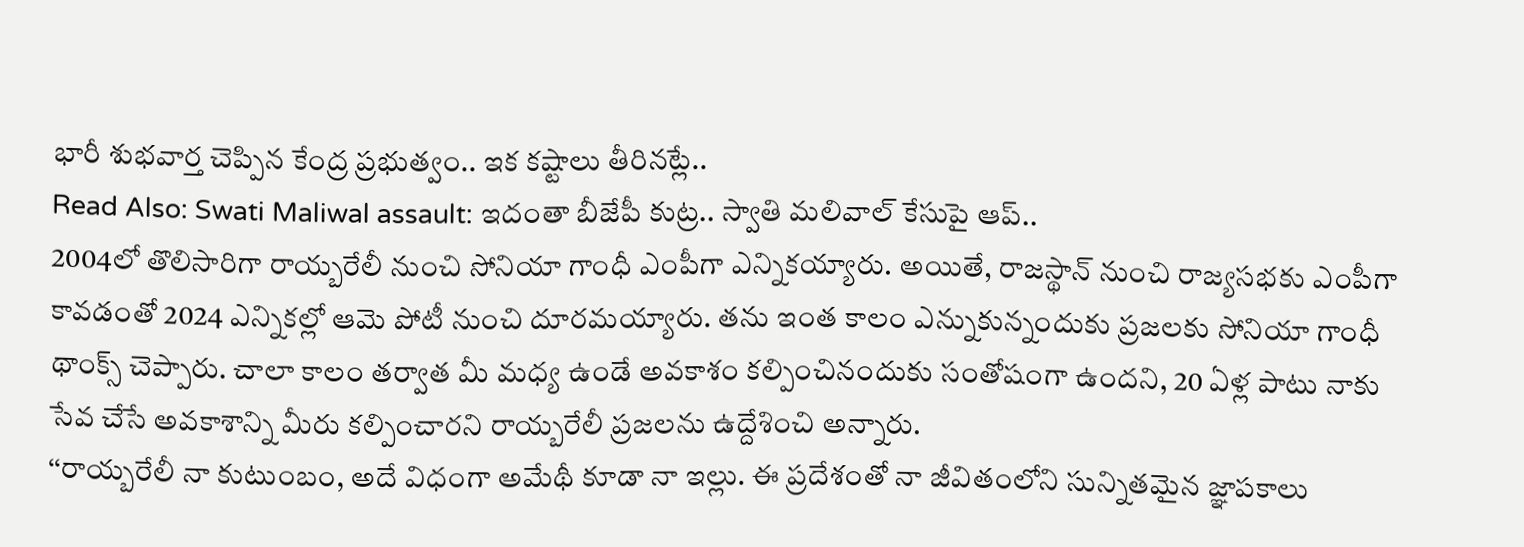భారీ శుభవార్త చెప్పిన కేంద్ర ప్రభుత్వం.. ఇక కష్టాలు తీరినట్లే..
Read Also: Swati Maliwal assault: ఇదంతా బీజేపీ కుట్ర.. స్వాతి మలివాల్ కేసుపై ఆప్..
2004లో తొలిసారిగా రాయ్బరేలీ నుంచి సోనియా గాంధీ ఎంపీగా ఎన్నికయ్యారు. అయితే, రాజస్థాన్ నుంచి రాజ్యసభకు ఎంపీగా కావడంతో 2024 ఎన్నికల్లో ఆమె పోటీ నుంచి దూరమయ్యారు. తను ఇంత కాలం ఎన్నుకున్నందుకు ప్రజలకు సోనియా గాంధీ థాంక్స్ చెప్పారు. చాలా కాలం తర్వాత మీ మధ్య ఉండే అవకాశం కల్పించినందుకు సంతోషంగా ఉందని, 20 ఏళ్ల పాటు నాకు సేవ చేసే అవకాశాన్ని మీరు కల్పించారని రాయ్బరేలీ ప్రజలను ఉద్దేశించి అన్నారు.
‘‘రాయ్బరేలీ నా కుటుంబం, అదే విధంగా అమేథీ కూడా నా ఇల్లు. ఈ ప్రదేశంతో నా జీవితంలోని సున్నితమైన జ్ఞాపకాలు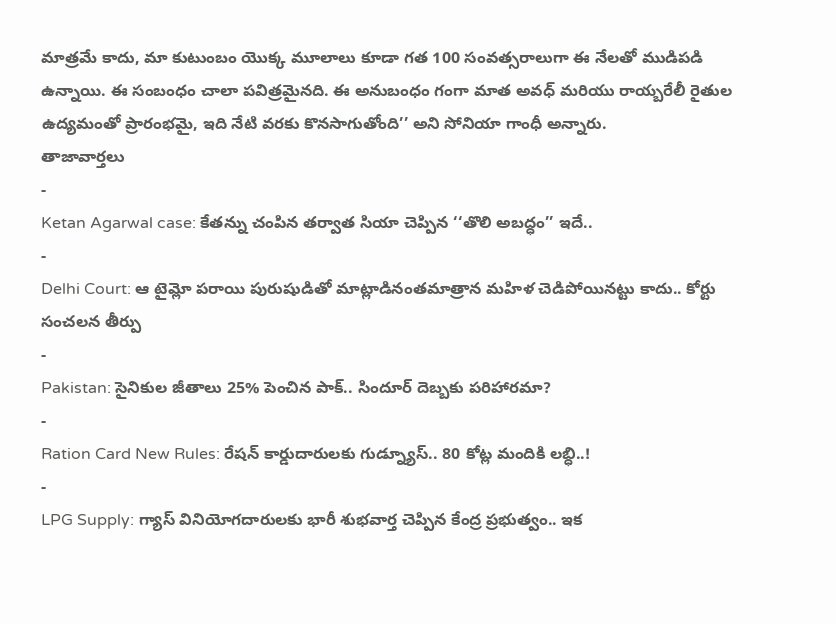మాత్రమే కాదు, మా కుటుంబం యొక్క మూలాలు కూడా గత 100 సంవత్సరాలుగా ఈ నేలతో ముడిపడి ఉన్నాయి. ఈ సంబంధం చాలా పవిత్రమైనది. ఈ అనుబంధం గంగా మాత అవధ్ మరియు రాయ్బరేలీ రైతుల ఉద్యమంతో ప్రారంభమై, ఇది నేటి వరకు కొనసాగుతోంది’’ అని సోనియా గాంధీ అన్నారు.
తాజావార్తలు
-
Ketan Agarwal case: కేతన్ను చంపిన తర్వాత సియా చెప్పిన ‘‘తొలి అబద్ధం’’ ఇదే..
-
Delhi Court: ఆ టైమ్లో పరాయి పురుషుడితో మాట్లాడినంతమాత్రాన మహిళ చెడిపోయినట్టు కాదు.. కోర్టు సంచలన తీర్పు
-
Pakistan: సైనికుల జీతాలు 25% పెంచిన పాక్.. సిందూర్ దెబ్బకు పరిహారమా?
-
Ration Card New Rules: రేషన్ కార్డుదారులకు గుడ్న్యూస్.. 80 కోట్ల మందికి లబ్ధి..!
-
LPG Supply: గ్యాస్ వినియోగదారులకు భారీ శుభవార్త చెప్పిన కేంద్ర ప్రభుత్వం.. ఇక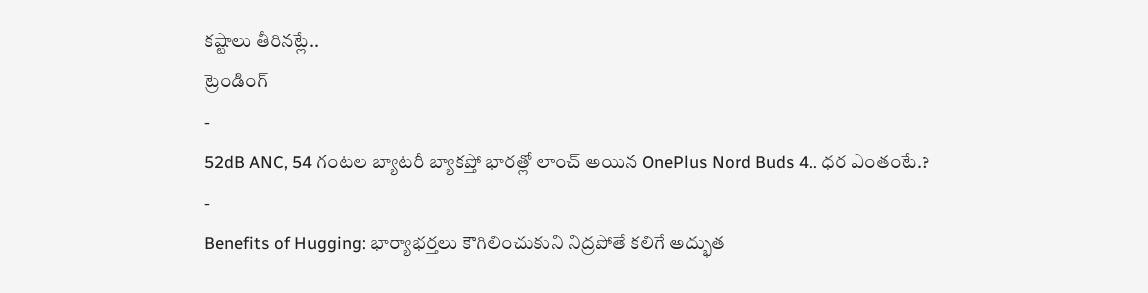కష్టాలు తీరినట్లే..
ట్రెండింగ్
-
52dB ANC, 54 గంటల బ్యాటరీ బ్యాకప్తో భారత్లో లాంచ్ అయిన OnePlus Nord Buds 4.. ధర ఎంతంటే.?
-
Benefits of Hugging: భార్యాభర్తలు కౌగిలించుకుని నిద్రపోతే కలిగే అద్భుత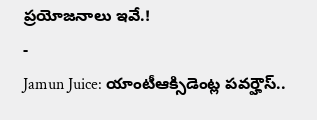ప్రయోజనాలు ఇవే.!
-
Jamun Juice: యాంటీఆక్సిడెంట్ల పవర్హౌస్..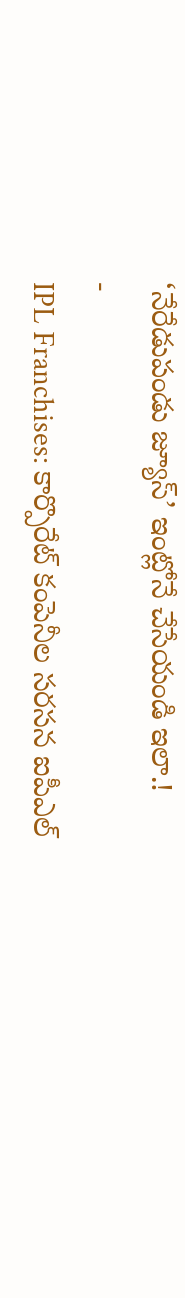‘నేరేడుపండు జ్యూస్’ ఇంట్లోనే చేసేయండి ఇలా.!
-
IPL Franchises: కార్పొరేట్ కంపెనీల సరసన ఐపీఎల్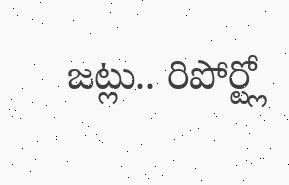జట్లు.. రిపోర్ట్లో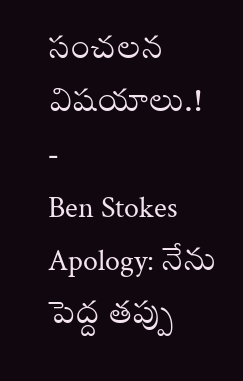సంచలన విషయాలు.!
-
Ben Stokes Apology: నేను పెద్ద తప్పు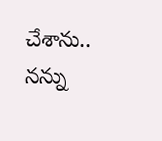చేశాను.. నన్ను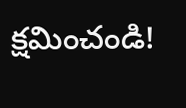క్షమించండి!